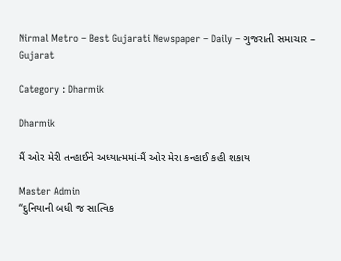Nirmal Metro – Best Gujarati Newspaper – Daily – ગુજરાતી સમાચાર – Gujarat

Category : Dharmik

Dharmik

મૈં ઓર મેરી તન્હાઈને અધ્યાત્મમાં-મૈં ઓર મેરા કન્હાઈ કહી શકાય

Master Admin
“દુનિયાની બધી જ સાત્વિક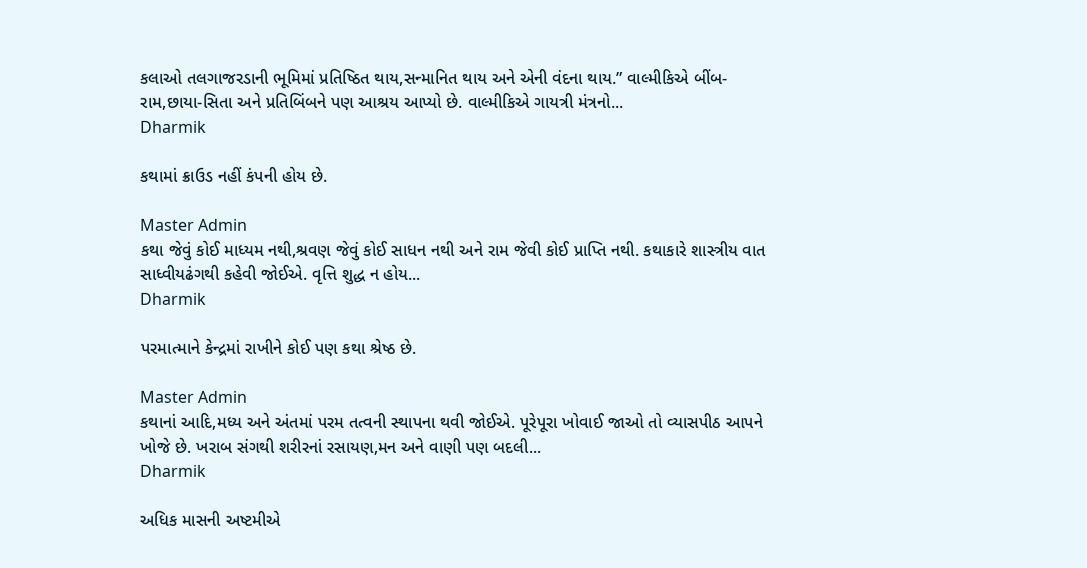કલાઓ તલગાજરડાની ભૂમિમાં પ્રતિષ્ઠિત થાય,સન્માનિત થાય અને એની વંદના થાય.” વાલ્મીકિએ બીંબ-રામ,છાયા-સિતા અને પ્રતિબિંબને પણ આશ્રય આપ્યો છે. વાલ્મીકિએ ગાયત્રી મંત્રનો...
Dharmik

કથામાં ક્રાઉડ નહીં કંપની હોય છે.

Master Admin
કથા જેવું કોઈ માધ્યમ નથી,શ્રવણ જેવું કોઈ સાધન નથી અને રામ જેવી કોઈ પ્રાપ્તિ નથી. કથાકારે શાસ્ત્રીય વાત સાધ્વીયઢંગથી કહેવી જોઈએ. વૃત્તિ શુદ્ધ ન હોય...
Dharmik

પરમાત્માને કેન્દ્રમાં રાખીને કોઈ પણ કથા શ્રેષ્ઠ છે.

Master Admin
કથાનાં આદિ,મધ્ય અને અંતમાં પરમ તત્વની સ્થાપના થવી જોઈએ. પૂરેપૂરા ખોવાઈ જાઓ તો વ્યાસપીઠ આપને ખોજે છે. ખરાબ સંગથી શરીરનાં રસાયણ,મન અને વાણી પણ બદલી...
Dharmik

અધિક માસની અષ્ટમીએ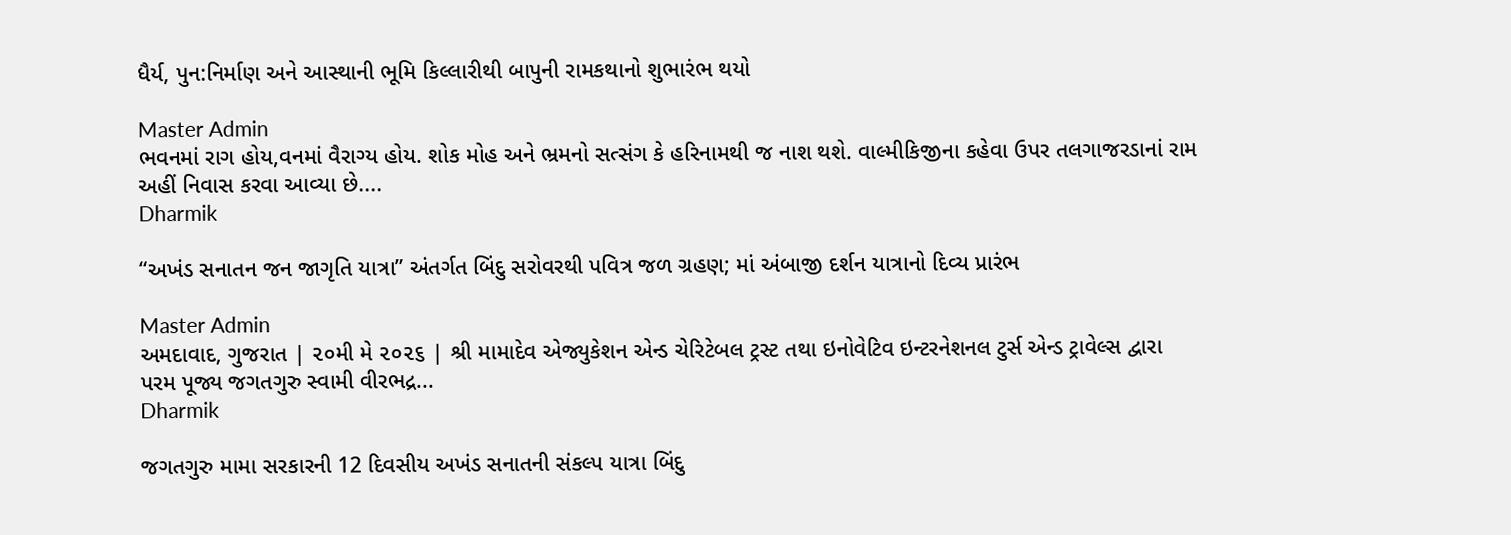ધૈર્ય, પુન:નિર્માણ અને આસ્થાની ભૂમિ કિલ્લારીથી બાપુની રામકથાનો શુભારંભ થયો

Master Admin
ભવનમાં રાગ હોય,વનમાં વૈરાગ્ય હોય. શોક મોહ અને ભ્રમનો સત્સંગ કે હરિનામથી જ નાશ થશે. વાલ્મીકિજીના કહેવા ઉપર તલગાજરડાનાં રામ અહીં નિવાસ કરવા આવ્યા છે....
Dharmik

“અખંડ સનાતન જન જાગૃતિ યાત્રા” અંતર્ગત બિંદુ સરોવરથી પવિત્ર જળ ગ્રહણ; માં અંબાજી દર્શન યાત્રાનો દિવ્ય પ્રારંભ

Master Admin
અમદાવાદ, ગુજરાત | ૨૦મી મે ૨૦૨૬ | શ્રી મામાદેવ એજ્યુકેશન એન્ડ ચેરિટેબલ ટ્રસ્ટ તથા ઇનોવેટિવ ઇન્ટરનેશનલ ટુર્સ એન્ડ ટ્રાવેલ્સ દ્વારા પરમ પૂજ્ય જગતગુરુ સ્વામી વીરભદ્ર...
Dharmik

જગતગુરુ મામા સરકારની 12 દિવસીય અખંડ સનાતની સંકલ્પ યાત્રા બિંદુ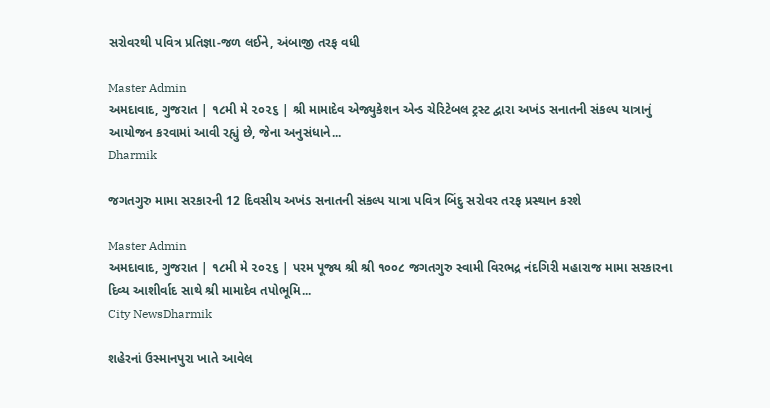સરોવરથી પવિત્ર પ્રતિજ્ઞા-જળ લઈને, અંબાજી તરફ વધી

Master Admin
અમદાવાદ, ગુજરાત | ૧૮મી મે ૨૦૨૬ | શ્રી મામાદેવ એજ્યુકેશન એન્ડ ચેરિટેબલ ટ્રસ્ટ દ્વારા અખંડ સનાતની સંકલ્પ યાત્રાનું આયોજન કરવામાં આવી રહ્યું છે, જેના અનુસંધાને...
Dharmik

જગતગુરુ મામા સરકારની 12 દિવસીય અખંડ સનાતની સંકલ્પ યાત્રા પવિત્ર બિંદુ સરોવર તરફ પ્રસ્થાન કરશે

Master Admin
અમદાવાદ, ગુજરાત | ૧૮મી મે ૨૦૨૬ | પરમ પૂજ્ય શ્રી શ્રી ૧૦૦૮ જગતગુરુ સ્વામી વિરભદ્ર નંદગિરી મહારાજ મામા સરકારના દિવ્ય આશીર્વાદ સાથે શ્રી મામાદેવ તપોભૂમિ...
City NewsDharmik

શહેરનાં ઉસ્માનપુરા ખાતે આવેલ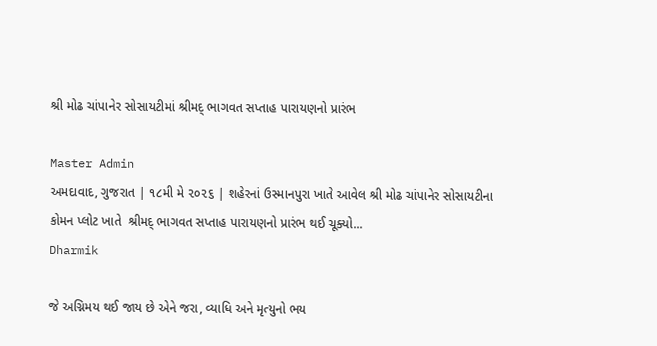શ્રી મોઢ ચાંપાનેર સોસાયટીમાં શ્રીમદ્ ભાગવત સપ્તાહ પારાયણનો પ્રારંભ

Master Admin
અમદાવાદ, ગુજરાત | ૧૮મી મે ૨૦૨૬ | શહેરનાં ઉસ્માનપુરા ખાતે આવેલ શ્રી મોઢ ચાંપાનેર સોસાયટીના કોમન પ્લોટ ખાતે  શ્રીમદ્ ભાગવત સપ્તાહ પારાયણનો પ્રારંભ થઈ ચૂક્યો...
Dharmik

જે અગ્નિમય થઈ જાય છે એને જરા, વ્યાધિ અને મૃત્યુનો ભય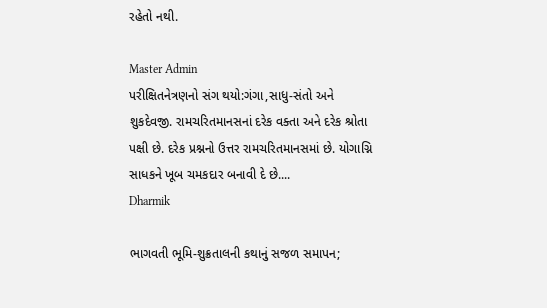રહેતો નથી.

Master Admin
પરીક્ષિતનેત્રણનો સંગ થયો:ગંગા,સાધુ-સંતો અને શુકદેવજી. રામચરિતમાનસનાં દરેક વક્તા અને દરેક શ્રોતા પક્ષી છે. દરેક પ્રશ્નનો ઉત્તર રામચરિતમાનસમાં છે. યોગાગ્નિ સાધકને ખૂબ ચમકદાર બનાવી દે છે....
Dharmik

ભાગવતી ભૂમિ-શુક્રતાલની કથાનું સજળ સમાપન;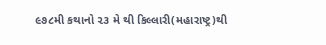૯૭૮મી કથાનો ૨૩ મે થી કિલ્લારી(મહારાષ્ટ્ર)થી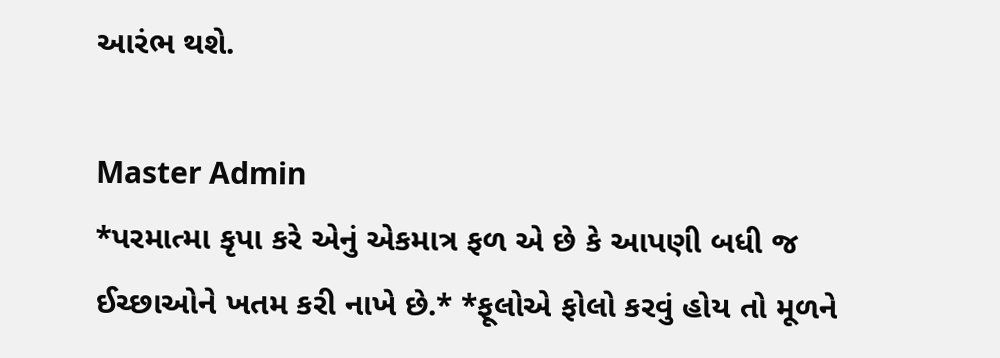આરંભ થશે.

Master Admin
*પરમાત્મા કૃપા કરે એનું એકમાત્ર ફળ એ છે કે આપણી બધી જ ઈચ્છાઓને ખતમ કરી નાખે છે.* *ફૂલોએ ફોલો કરવું હોય તો મૂળને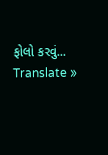ફોલો કરવું...
Translate »